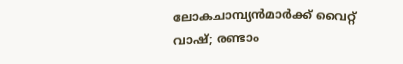ലോകചാമ്പ്യന്‍മാര്‍ക്ക് വൈറ്റ് വാഷ്; രണ്ടാം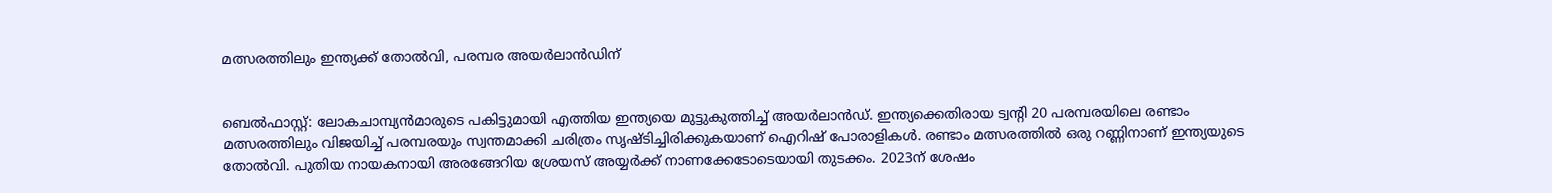മത്സരത്തിലും ഇന്ത്യക്ക് തോല്‍വി, പരമ്പര അയര്‍ലാന്‍ഡിന്


ബെല്‍ഫാസ്റ്റ്: ലോകചാമ്പ്യന്‍മാരുടെ പകിട്ടുമായി എത്തിയ ഇന്ത്യയെ മുട്ടുകുത്തിച്ച് അയര്‍ലാന്‍ഡ്. ഇന്ത്യക്കെതിരായ ട്വന്റി 20 പരമ്പരയിലെ രണ്ടാം മത്സരത്തിലും വിജയിച്ച് പരമ്പരയും സ്വന്തമാക്കി ചരിത്രം സൃഷ്ടിച്ചിരിക്കുകയാണ് ഐറിഷ് പോരാളികള്‍. രണ്ടാം മത്സരത്തില്‍ ഒരു റണ്ണിനാണ് ഇന്ത്യയുടെ തോല്‍വി. പുതിയ നായകനായി അരങ്ങേറിയ ശ്രേയസ് അയ്യര്‍ക്ക് നാണക്കേടോടെയായി തുടക്കം. 2023ന് ശേഷം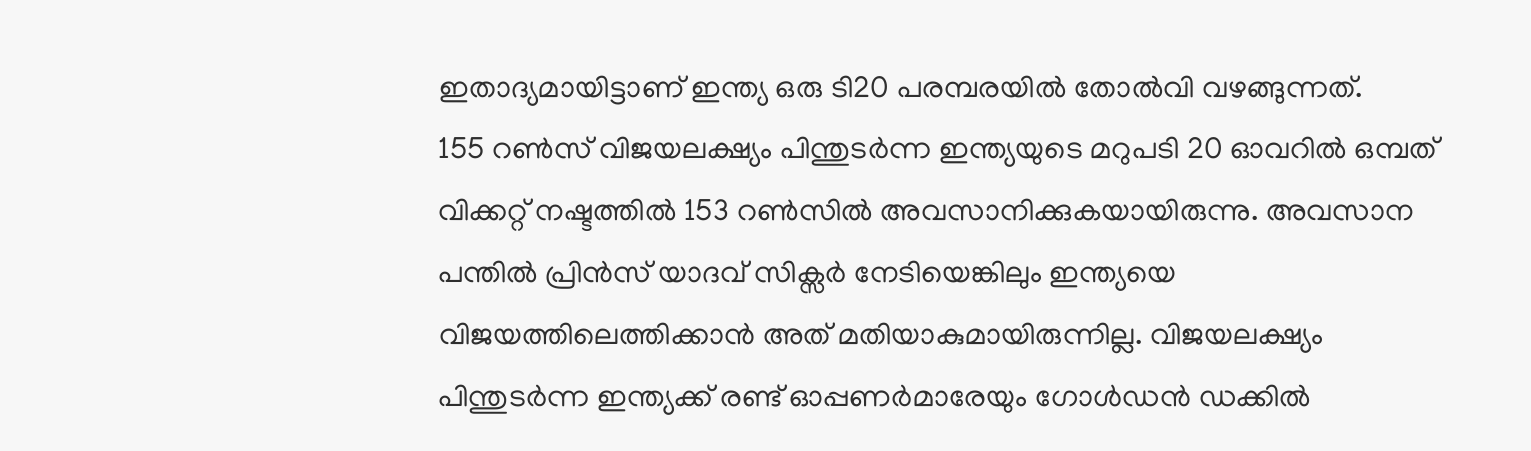ഇതാദ്യമായിട്ടാണ് ഇന്ത്യ ഒരു ടി20 പരമ്പരയില്‍ തോല്‍വി വഴങ്ങുന്നത്.
155 റണ്‍സ് വിജയലക്ഷ്യം പിന്തുടര്‍ന്ന ഇന്ത്യയുടെ മറുപടി 20 ഓവറില്‍ ഒമ്പത് വിക്കറ്റ് നഷ്ടത്തില്‍ 153 റണ്‍സില്‍ അവസാനിക്കുകയായിരുന്നു. അവസാന പന്തില്‍ പ്രിന്‍സ് യാദവ് സിക്സര്‍ നേടിയെങ്കിലും ഇന്ത്യയെ വിജയത്തിലെത്തിക്കാന്‍ അത് മതിയാകുമായിരുന്നില്ല. വിജയലക്ഷ്യം പിന്തുടര്‍ന്ന ഇന്ത്യക്ക് രണ്ട് ഓപ്പണര്‍മാരേയും ഗോള്‍ഡന്‍ ഡക്കില്‍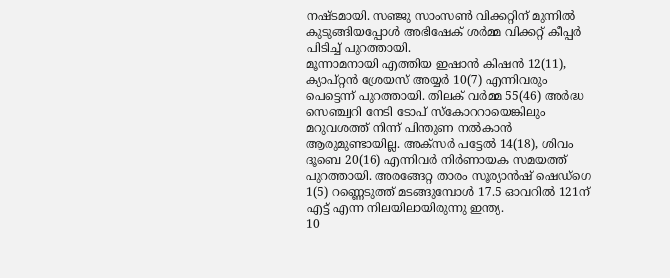നഷ്ടമായി. സഞ്ജു സാംസണ്‍ വിക്കറ്റിന് മുന്നില്‍ കുടുങ്ങിയപ്പോള്‍ അഭിഷേക് ശര്‍മ്മ വിക്കറ്റ് കീപ്പര്‍ പിടിച്ച് പുറത്തായി.
മൂന്നാമനായി എത്തിയ ഇഷാന്‍ കിഷന്‍ 12(11), ക്യാപ്റ്റന്‍ ശ്രേയസ് അയ്യര്‍ 10(7) എന്നിവരും പെട്ടെന്ന് പുറത്തായി. തിലക് വര്‍മ്മ 55(46) അര്‍ദ്ധ സെഞ്ച്വറി നേടി ടോപ് സ്‌കോററായെങ്കിലും മറുവശത്ത് നിന്ന് പിന്തുണ നല്‍കാന്‍ ആരുമുണ്ടായില്ല. അക്സര്‍ പട്ടേല്‍ 14(18), ശിവം ദൂബെ 20(16) എന്നിവര്‍ നിര്‍ണായക സമയത്ത് പുറത്തായി. അരങ്ങേറ്റ താരം സൂര്യാന്‍ഷ് ഷെഡ്ഗെ 1(5) റണ്ണെടുത്ത് മടങ്ങുമ്പോള്‍ 17.5 ഓവറില്‍ 121ന് എട്ട് എന്ന നിലയിലായിരുന്നു ഇന്ത്യ.
10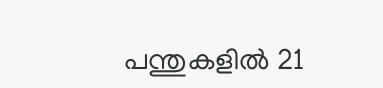പന്തുകളില്‍ 21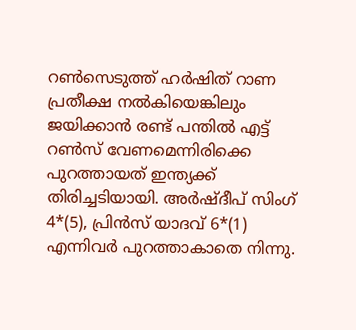റണ്‍സെടുത്ത് ഹര്‍ഷിത് റാണ പ്രതീക്ഷ നല്‍കിയെങ്കിലും ജയിക്കാന്‍ രണ്ട് പന്തില്‍ എട്ട് റണ്‍സ് വേണമെന്നിരിക്കെ പുറത്തായത് ഇന്ത്യക്ക് തിരിച്ചടിയായി. അര്‍ഷ്ദീപ് സിംഗ് 4*(5), പ്രിന്‍സ് യാദവ് 6*(1) എന്നിവര്‍ പുറത്താകാതെ നിന്നു.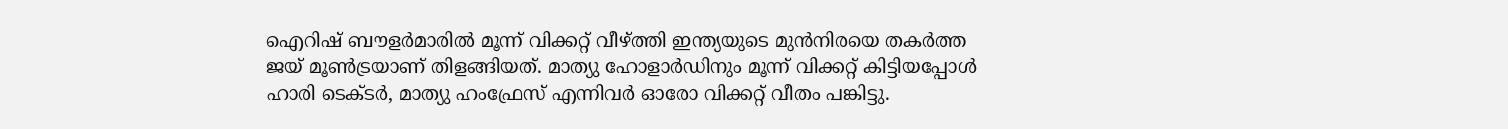ഐറിഷ് ബൗളര്‍മാരില്‍ മൂന്ന് വിക്കറ്റ് വീഴ്ത്തി ഇന്ത്യയുടെ മുന്‍നിരയെ തകര്‍ത്ത ജയ് മൂണ്‍ട്രയാണ് തിളങ്ങിയത്. മാത്യു ഹോളാര്‍ഡിനും മൂന്ന് വിക്കറ്റ് കിട്ടിയപ്പോള്‍ ഹാരി ടെക്ടര്‍, മാത്യു ഹംഫ്രേസ് എന്നിവര്‍ ഓരോ വിക്കറ്റ് വീതം പങ്കിട്ടു.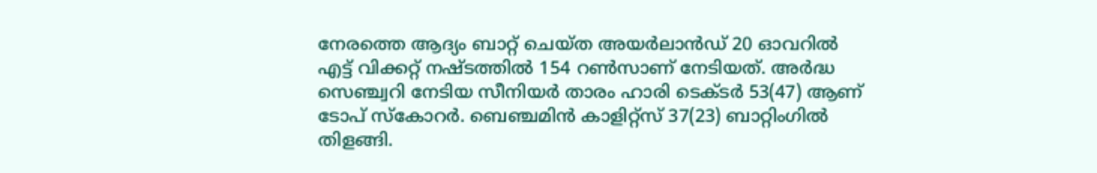നേരത്തെ ആദ്യം ബാറ്റ് ചെയ്ത അയര്‍ലാന്‍ഡ് 20 ഓവറില്‍ എട്ട് വിക്കറ്റ് നഷ്ടത്തില്‍ 154 റണ്‍സാണ് നേടിയത്. അര്‍ദ്ധ സെഞ്ച്വറി നേടിയ സീനിയര്‍ താരം ഹാരി ടെക്ടര്‍ 53(47) ആണ് ടോപ് സ്‌കോറര്‍. ബെഞ്ചമിന്‍ കാളിറ്റ്സ് 37(23) ബാറ്റിംഗില്‍ തിളങ്ങി.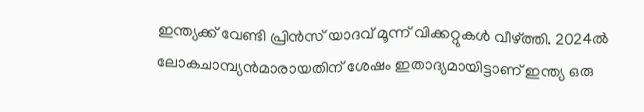ഇന്ത്യക്ക് വേണ്ടി പ്രിന്‍സ് യാദവ് മൂന്ന് വിക്കറ്റുകള്‍ വീഴ്ത്തി. 2024ല്‍ ലോകചാമ്പ്യന്‍മാരായതിന് ശേഷം ഇതാദ്യമായിട്ടാണ് ഇന്ത്യ ഒരു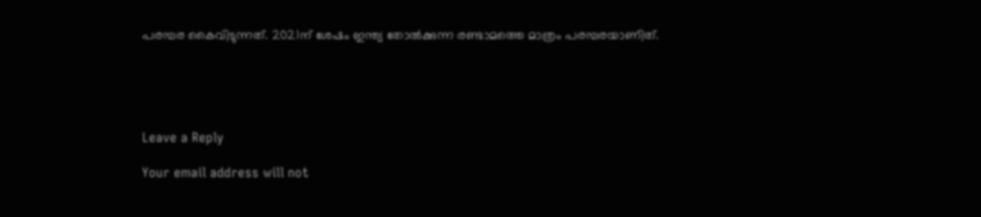പരമ്പര കൈവിടുന്നത്. 2021ന് ശേഷം ഇന്ത്യ തോല്‍ക്കുന്ന രണ്ടാമത്തെ മാത്രം പരമ്പരയാണിത്.





Leave a Reply

Your email address will not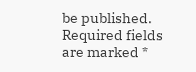be published. Required fields are marked *